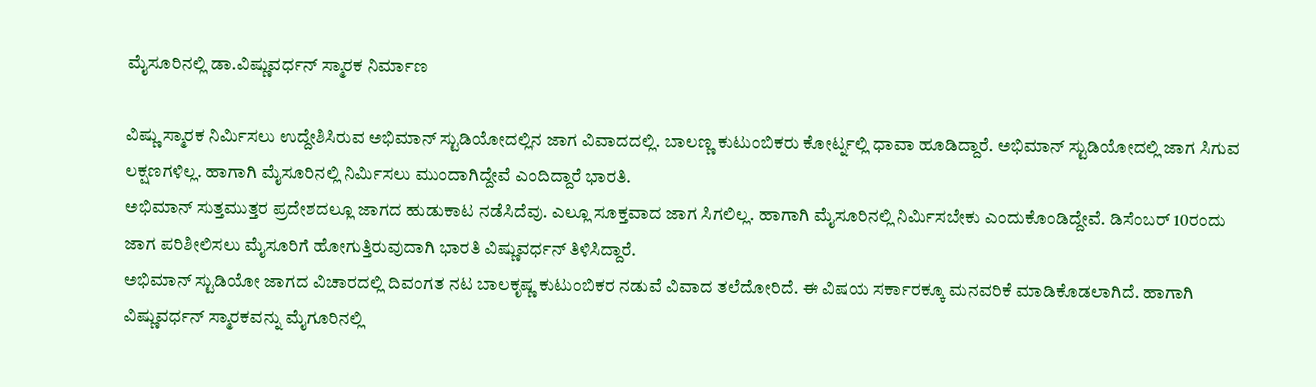ಮೈಸೂರಿನಲ್ಲಿ ಡಾ.ವಿಷ್ಣುವರ್ಧನ್ ಸ್ಮಾರಕ ನಿರ್ಮಾಣ

ವಿಷ್ಣು ಸ್ಮಾರಕ ನಿರ್ಮಿಸಲು ಉದ್ದೇಶಿಸಿರುವ ಅಭಿಮಾನ್ ಸ್ಟುಡಿಯೋದಲ್ಲಿನ ಜಾಗ ವಿವಾದದಲ್ಲಿ. ಬಾಲಣ್ಣ ಕುಟುಂಬಿಕರು ಕೋರ್ಟ್ನಲ್ಲಿ ಧಾವಾ ಹೂಡಿದ್ದಾರೆ. ಅಭಿಮಾನ್ ಸ್ಟುಡಿಯೋದಲ್ಲಿ ಜಾಗ ಸಿಗುವ ಲಕ್ಷಣಗಳಿಲ್ಲ. ಹಾಗಾಗಿ ಮೈಸೂರಿನಲ್ಲಿ ನಿರ್ಮಿಸಲು ಮುಂದಾಗಿದ್ದೇವೆ ಎಂದಿದ್ದಾರೆ ಭಾರತಿ.
ಅಭಿಮಾನ್ ಸುತ್ತಮುತ್ತರ ಪ್ರದೇಶದಲ್ಲೂ ಜಾಗದ ಹುಡುಕಾಟ ನಡೆಸಿದೆವು. ಎಲ್ಲೂ ಸೂಕ್ತವಾದ ಜಾಗ ಸಿಗಲಿಲ್ಲ. ಹಾಗಾಗಿ ಮೈಸೂರಿನಲ್ಲಿ ನಿರ್ಮಿಸಬೇಕು ಎಂದುಕೊಂಡಿದ್ದೇವೆ. ಡಿಸೆಂಬರ್ 10ರಂದು ಜಾಗ ಪರಿಶೀಲಿಸಲು ಮೈಸೂರಿಗೆ ಹೋಗುತ್ತಿರುವುದಾಗಿ ಭಾರತಿ ವಿಷ್ಣುವರ್ಧನ್ ತಿಳಿಸಿದ್ದಾರೆ.
ಅಭಿಮಾನ್ ಸ್ಟುಡಿಯೋ ಜಾಗದ ವಿಚಾರದಲ್ಲಿ ದಿವಂಗತ ನಟ ಬಾಲಕೃಷ್ಣ ಕುಟುಂಬಿಕರ ನಡುವೆ ವಿವಾದ ತಲೆದೋರಿದೆ. ಈ ವಿಷಯ ಸರ್ಕಾರಕ್ಕೂ ಮನವರಿಕೆ ಮಾಡಿಕೊಡಲಾಗಿದೆ. ಹಾಗಾಗಿ ವಿಷ್ಣುವರ್ಧನ್ ಸ್ಮಾರಕವನ್ನು ಮೈಗೂರಿನಲ್ಲಿ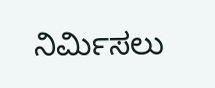ನಿರ್ಮಿಸಲು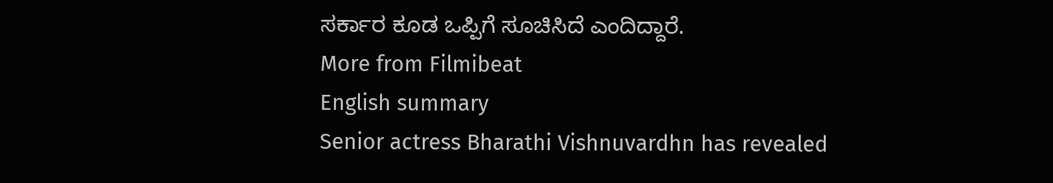ಸರ್ಕಾರ ಕೂಡ ಒಪ್ಪಿಗೆ ಸೂಚಿಸಿದೆ ಎಂದಿದ್ದಾರೆ.
More from Filmibeat
English summary
Senior actress Bharathi Vishnuvardhn has revealed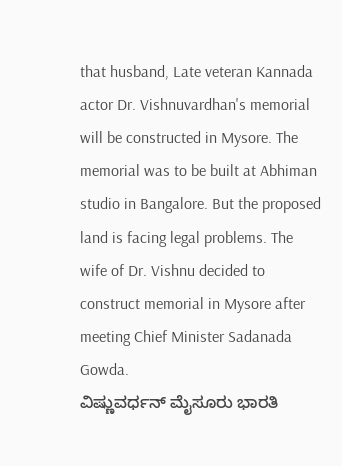that husband, Late veteran Kannada actor Dr. Vishnuvardhan's memorial will be constructed in Mysore. The memorial was to be built at Abhiman studio in Bangalore. But the proposed land is facing legal problems. The wife of Dr. Vishnu decided to construct memorial in Mysore after meeting Chief Minister Sadanada Gowda.
ವಿಷ್ಣುವರ್ಧನ್ ಮೈಸೂರು ಭಾರತಿ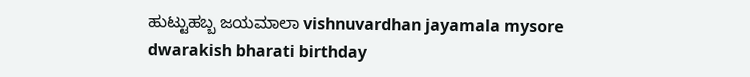ಹುಟ್ಟುಹಬ್ಬ ಜಯಮಾಲಾ vishnuvardhan jayamala mysore dwarakish bharati birthday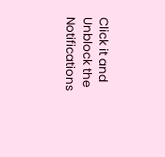Click it and Unblock the Notifications